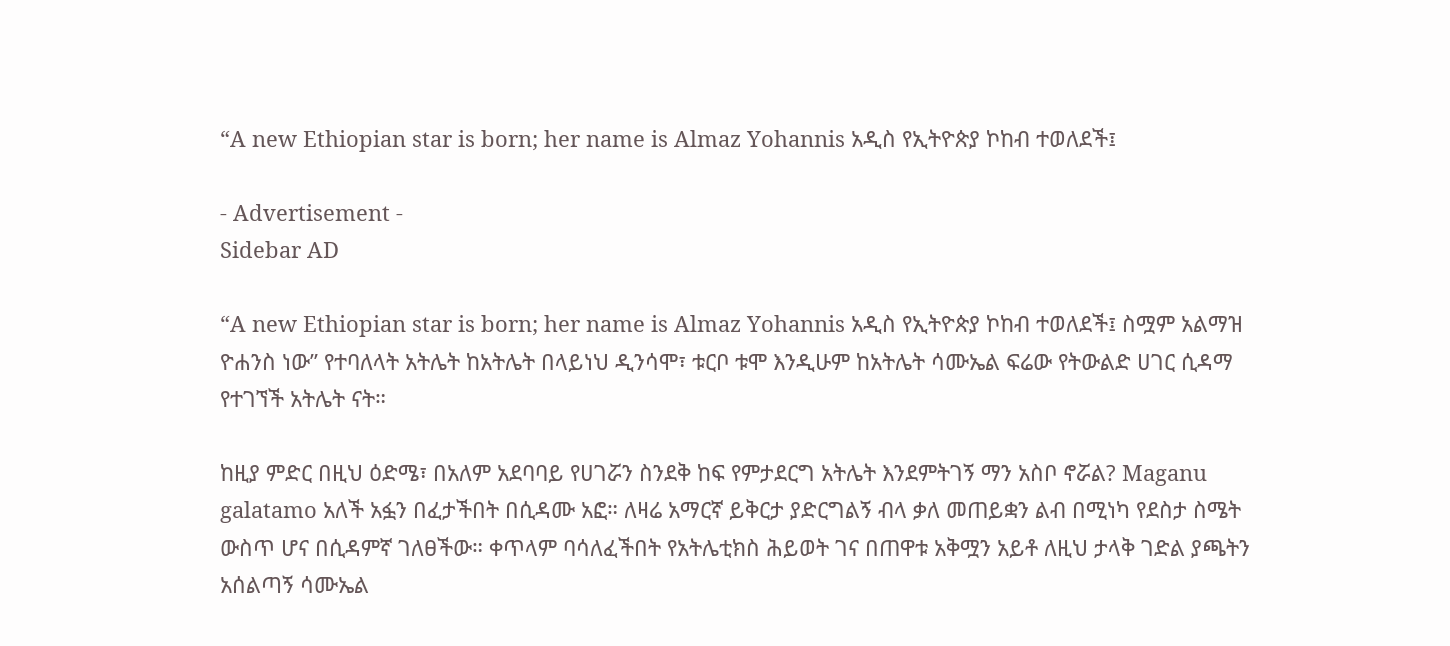“A new Ethiopian star is born; her name is Almaz Yohannis አዲስ የኢትዮጵያ ኮከብ ተወለደች፤

- Advertisement -
Sidebar AD

“A new Ethiopian star is born; her name is Almaz Yohannis አዲስ የኢትዮጵያ ኮከብ ተወለደች፤ ስሟም አልማዝ ዮሐንስ ነው” የተባለላት አትሌት ከአትሌት በላይነህ ዲንሳሞ፣ ቱርቦ ቱሞ እንዲሁም ከአትሌት ሳሙኤል ፍሬው የትውልድ ሀገር ሲዳማ የተገኘች አትሌት ናት።

ከዚያ ምድር በዚህ ዕድሜ፣ በአለም አደባባይ የሀገሯን ስንደቅ ከፍ የምታደርግ አትሌት እንደምትገኝ ማን አስቦ ኖሯል? Maganu galatamo አለች አፏን በፈታችበት በሲዳሙ አፎ። ለዛሬ አማርኛ ይቅርታ ያድርግልኝ ብላ ቃለ መጠይቋን ልብ በሚነካ የደስታ ስሜት ውስጥ ሆና በሲዳምኛ ገለፀችው። ቀጥላም ባሳለፈችበት የአትሌቲክስ ሕይወት ገና በጠዋቱ አቅሟን አይቶ ለዚህ ታላቅ ገድል ያጫትን አሰልጣኝ ሳሙኤል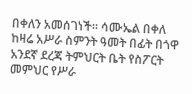በቀለን አመሰገነች። ሳሙኤል በቀለ ከዛሬ አሥራ ስምንት ዓመት በፊት በጎዋ አንደኛ ደረጃ ትምህርት ቤት የስፖርት መምህር የሥራ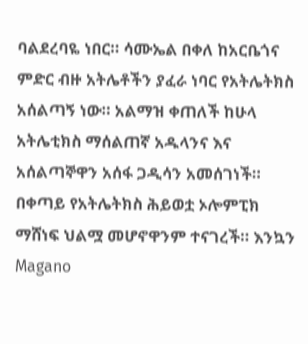ባልደረባዬ ነበር። ሳሙኤል በቀለ ከአርቤጎና ምድር ብዙ አትሌቶችን ያፈራ ነባር የአትሌትክስ አሰልጣኝ ነው። አልማዝ ቀጠለች ከሁላ አትሌቲክስ ማሰልጠኛ አዱላንና እና አሰልጣኞዋን አሰፋ ጋዲሳን አመሰገነች። በቀጣይ የአትሌትክስ ሕይወቷ ኦሎምፒክ ማሸነፍ ህልሟ መሆኖዋንም ተናገረች። እንኳን Magano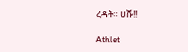ረዳት። ሀሹ!!

Athlet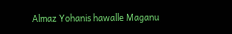Almaz Yohanis hawalle Maganu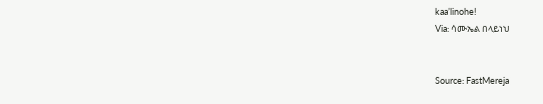kaa’linohe!
Via: ሳሙኤል በላይነህ


Source: FastMereja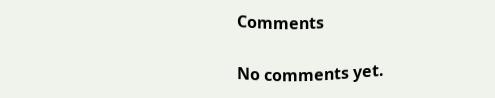Comments

No comments yet.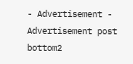- Advertisement -
Advertisement post bottom2